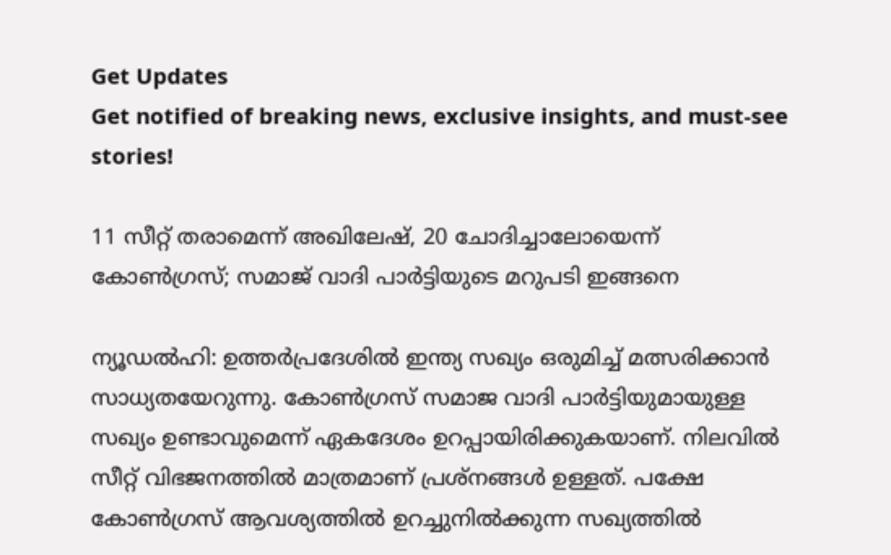Get Updates
Get notified of breaking news, exclusive insights, and must-see stories!

11 സീറ്റ് തരാമെന്ന് അഖിലേഷ്, 20 ചോദിച്ചാലോയെന്ന് കോണ്‍ഗ്രസ്; സമാജ് വാദി പാര്‍ട്ടിയുടെ മറുപടി ഇങ്ങനെ

ന്യൂഡല്‍ഹി: ഉത്തര്‍പ്രദേശില്‍ ഇന്ത്യ സഖ്യം ഒരുമിച്ച് മത്സരിക്കാന്‍ സാധ്യതയേറുന്നു. കോണ്‍ഗ്രസ് സമാജ വാദി പാര്‍ട്ടിയുമായുള്ള സഖ്യം ഉണ്ടാവുമെന്ന് ഏകദേശം ഉറപ്പായിരിക്കുകയാണ്. നിലവില്‍ സീറ്റ് വിഭജനത്തില്‍ മാത്രമാണ് പ്രശ്‌നങ്ങള്‍ ഉള്ളത്. പക്ഷേ കോണ്‍ഗ്രസ് ആവശ്യത്തില്‍ ഉറച്ചുനില്‍ക്കുന്ന സഖ്യത്തില്‍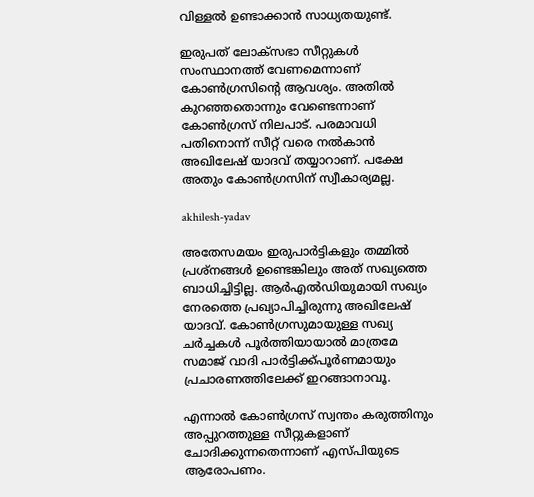വിള്ളല്‍ ഉണ്ടാക്കാന്‍ സാധ്യതയുണ്ട്.

ഇരുപത് ലോക്‌സഭാ സീറ്റുകള്‍ സംസ്ഥാനത്ത് വേണമെന്നാണ് കോണ്‍ഗ്രസിന്റെ ആവശ്യം. അതില്‍ കുറഞ്ഞതൊന്നും വേണ്ടെന്നാണ് കോണ്‍ഗ്രസ് നിലപാട്. പരമാവധി പതിനൊന്ന് സീറ്റ് വരെ നല്‍കാന്‍ അഖിലേഷ് യാദവ് തയ്യാറാണ്. പക്ഷേ അതും കോണ്‍ഗ്രസിന് സ്വീകാര്യമല്ല.

akhilesh-yadav

അതേസമയം ഇരുപാര്‍ട്ടികളും തമ്മില്‍ പ്രശ്‌നങ്ങള്‍ ഉണ്ടെങ്കിലും അത് സഖ്യത്തെ ബാധിച്ചിട്ടില്ല. ആര്‍എല്‍ഡിയുമായി സഖ്യം നേരത്തെ പ്രഖ്യാപിച്ചിരുന്നു അഖിലേഷ് യാദവ്. കോണ്‍ഗ്രസുമായുള്ള സഖ്യ ചര്‍ച്ചകള്‍ പൂര്‍ത്തിയായാല്‍ മാത്രമേ സമാജ് വാദി പാര്‍ട്ടിക്ക്പൂര്‍ണമായും പ്രചാരണത്തിലേക്ക് ഇറങ്ങാനാവൂ.

എന്നാല്‍ കോണ്‍ഗ്രസ് സ്വന്തം കരുത്തിനും അപ്പുറത്തുള്ള സീറ്റുകളാണ് ചോദിക്കുന്നതെന്നാണ് എസ്പിയുടെ ആരോപണം.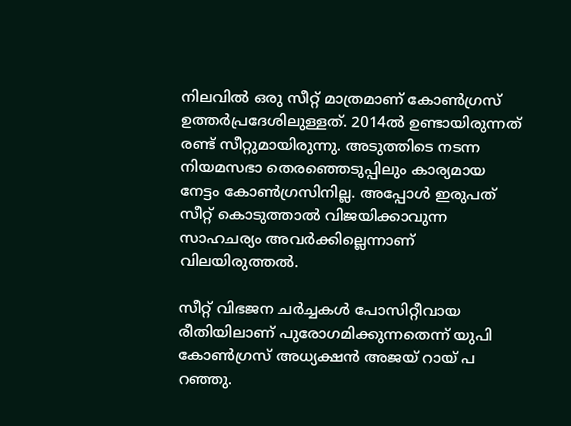നിലവില്‍ ഒരു സീറ്റ് മാത്രമാണ് കോണ്‍ഗ്രസ് ഉത്തര്‍പ്രദേശിലുള്ളത്. 2014ല്‍ ഉണ്ടായിരുന്നത് രണ്ട് സീറ്റുമായിരുന്നു. അടുത്തിടെ നടന്ന നിയമസഭാ തെരഞ്ഞെടുപ്പിലും കാര്യമായ നേട്ടം കോണ്‍ഗ്രസിനില്ല. അപ്പോള്‍ ഇരുപത് സീറ്റ് കൊടുത്താല്‍ വിജയിക്കാവുന്ന സാഹചര്യം അവര്‍ക്കില്ലെന്നാണ് വിലയിരുത്തല്‍.

സീറ്റ് വിഭജന ചര്‍ച്ചകള്‍ പോസിറ്റീവായ രീതിയിലാണ് പുരോഗമിക്കുന്നതെന്ന് യുപി കോണ്‍ഗ്രസ് അധ്യക്ഷന്‍ അജയ് റായ് പ റഞ്ഞു.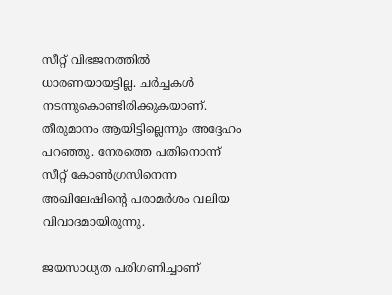സീറ്റ് വിഭജനത്തില്‍ ധാരണയായട്ടില്ല. ചര്‍ച്ചകള്‍ നടന്നുകൊണ്ടിരിക്കുകയാണ്. തീരുമാനം ആയിട്ടില്ലെന്നും അദ്ദേഹം പറഞ്ഞു. നേരത്തെ പതിനൊന്ന് സീറ്റ് കോണ്‍ഗ്രസിനെന്ന അഖിലേഷിന്റെ പരാമര്‍ശം വലിയ വിവാദമായിരുന്നു.

ജയസാധ്യത പരിഗണിച്ചാണ്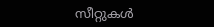സീറ്റുകള്‍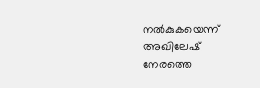നല്‍കുകയെന്ന് അഖിലേഷ് നേരത്തെ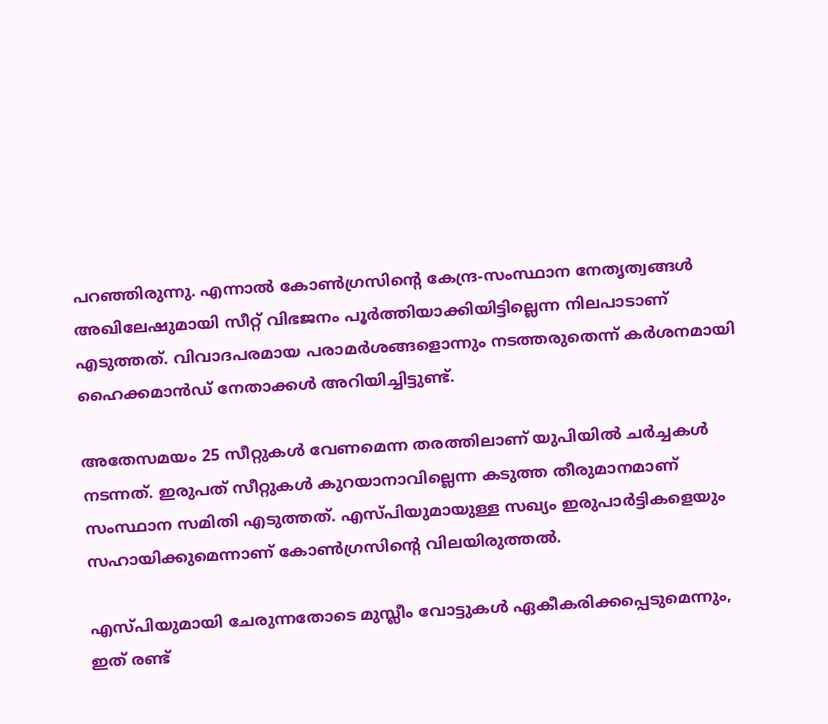പറഞ്ഞിരുന്നു. എന്നാല്‍ കോണ്‍ഗ്രസിന്റെ കേന്ദ്ര-സംസ്ഥാന നേതൃത്വങ്ങള്‍ അഖിലേഷുമായി സീറ്റ് വിഭജനം പൂര്‍ത്തിയാക്കിയിട്ടില്ലെന്ന നിലപാടാണ് എടുത്തത്. വിവാദപരമായ പരാമര്‍ശങ്ങളൊന്നും നടത്തരുതെന്ന് കര്‍ശനമായി ഹൈക്കമാന്‍ഡ് നേതാക്കള്‍ അറിയിച്ചിട്ടുണ്ട്.

അതേസമയം 25 സീറ്റുകള്‍ വേണമെന്ന തരത്തിലാണ് യുപിയില്‍ ചര്‍ച്ചകള്‍ നടന്നത്. ഇരുപത് സീറ്റുകള്‍ കുറയാനാവില്ലെന്ന കടുത്ത തീരുമാനമാണ് സംസ്ഥാന സമിതി എടുത്തത്. എസ്പിയുമായുള്ള സഖ്യം ഇരുപാര്‍ട്ടികളെയും സഹായിക്കുമെന്നാണ് കോണ്‍ഗ്രസിന്റെ വിലയിരുത്തല്‍.

എസ്പിയുമായി ചേരുന്നതോടെ മുസ്ലീം വോട്ടുകള്‍ ഏകീകരിക്കപ്പെടുമെന്നും, ഇത് രണ്ട്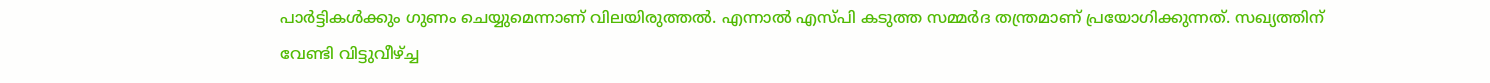പാര്‍ട്ടികള്‍ക്കും ഗുണം ചെയ്യുമെന്നാണ് വിലയിരുത്തല്‍. എന്നാല്‍ എസ്പി കടുത്ത സമ്മര്‍ദ തന്ത്രമാണ് പ്രയോഗിക്കുന്നത്. സഖ്യത്തിന് വേണ്ടി വിട്ടുവീഴ്ച്ച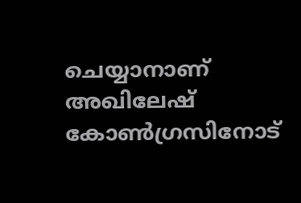ചെയ്യാനാണ് അഖിലേഷ് കോണ്‍ഗ്രസിനോട്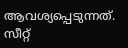ആവശ്യപ്പെടുന്നത്. സീറ്റ്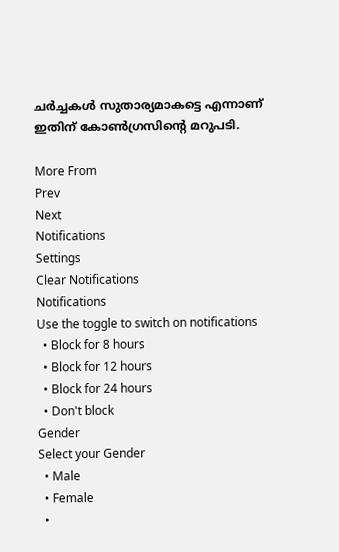ചര്‍ച്ചകള്‍ സുതാര്യമാകട്ടെ എന്നാണ് ഇതിന് കോണ്‍ഗ്രസിന്റെ മറുപടി.

More From
Prev
Next
Notifications
Settings
Clear Notifications
Notifications
Use the toggle to switch on notifications
  • Block for 8 hours
  • Block for 12 hours
  • Block for 24 hours
  • Don't block
Gender
Select your Gender
  • Male
  • Female
  •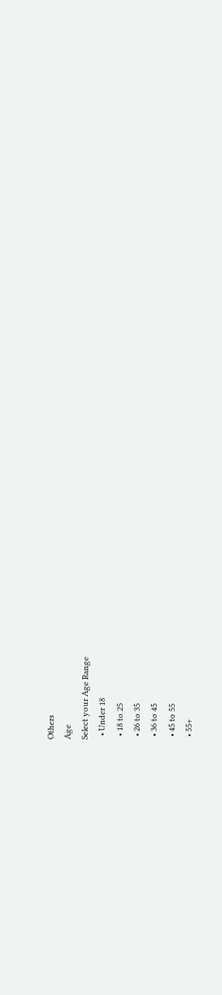Others
Age
Select your Age Range
  • Under 18
  • 18 to 25
  • 26 to 35
  • 36 to 45
  • 45 to 55
  • 55+